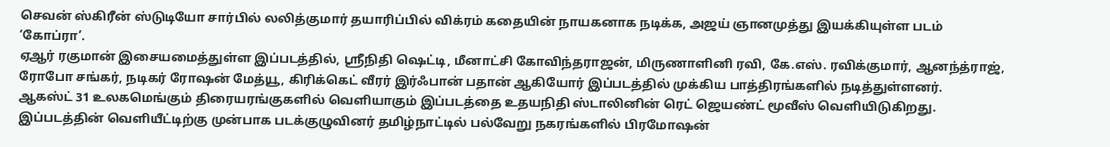செவன் ஸ்கிரீன் ஸ்டுடியோ சார்பில் லலித்குமார் தயாரிப்பில் விக்ரம் கதையின் நாயகனாக நடிக்க, அஜய் ஞானமுத்து இயக்கியுள்ள படம் ‘கோப்ரா’.
ஏஆர் ரகுமான் இசையமைத்துள்ள இப்படத்தில், ஸ்ரீநிதி ஷெட்டி, மீனாட்சி கோவிந்தராஜன், மிருணாளினி ரவி, கே.எஸ். ரவிக்குமார், ஆனந்த்ராஜ், ரோபோ சங்கர், நடிகர் ரோஷன் மேத்யூ, கிரிக்கெட் வீரர் இர்ஃபான் பதான் ஆகியோர் இப்படத்தில் முக்கிய பாத்திரங்களில் நடித்துள்ளனர்.
ஆகஸ்ட் 31 உலகமெங்கும் திரையரங்குகளில் வெளியாகும் இப்படத்தை உதயநிதி ஸ்டாலினின் ரெட் ஜெயண்ட் மூவீஸ் வெளியிடுகிறது.
இப்படத்தின் வெளியீட்டிற்கு முன்பாக படக்குழுவினர் தமிழ்நாட்டில் பல்வேறு நகரங்களில் பிரமோஷன்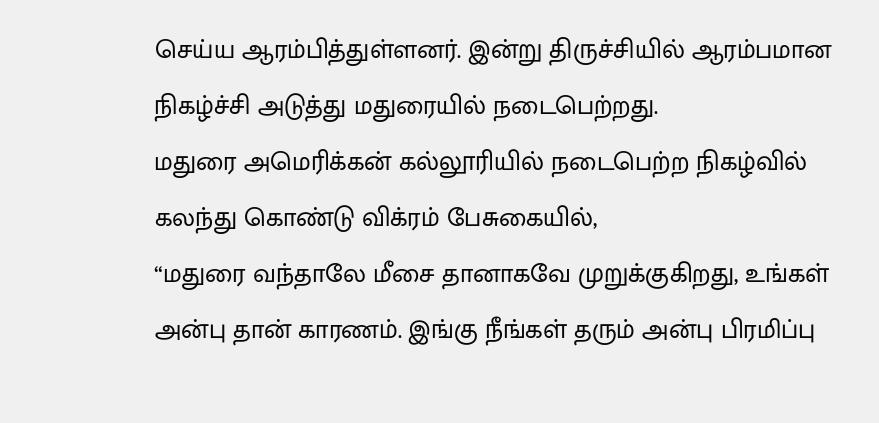செய்ய ஆரம்பித்துள்ளனர். இன்று திருச்சியில் ஆரம்பமான நிகழ்ச்சி அடுத்து மதுரையில் நடைபெற்றது.
மதுரை அமெரிக்கன் கல்லூரியில் நடைபெற்ற நிகழ்வில் கலந்து கொண்டு விக்ரம் பேசுகையில்,
“மதுரை வந்தாலே மீசை தானாகவே முறுக்குகிறது, உங்கள் அன்பு தான் காரணம். இங்கு நீங்கள் தரும் அன்பு பிரமிப்பு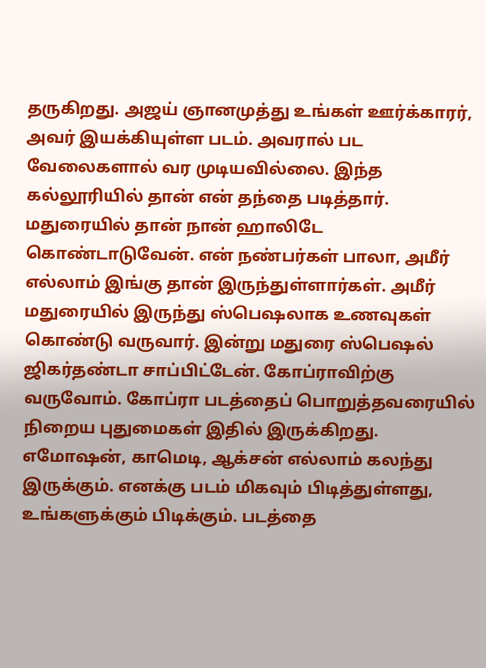தருகிறது. அஜய் ஞானமுத்து உங்கள் ஊர்க்காரர், அவர் இயக்கியுள்ள படம். அவரால் பட வேலைகளால் வர முடியவில்லை. இந்த கல்லூரியில் தான் என் தந்தை படித்தார். மதுரையில் தான் நான் ஹாலிடே கொண்டாடுவேன். என் நண்பர்கள் பாலா, அமீர் எல்லாம் இங்கு தான் இருந்துள்ளார்கள். அமீர் மதுரையில் இருந்து ஸ்பெஷலாக உணவுகள் கொண்டு வருவார். இன்று மதுரை ஸ்பெஷல் ஜிகர்தண்டா சாப்பிட்டேன். கோப்ராவிற்கு வருவோம். கோப்ரா படத்தைப் பொறுத்தவரையில் நிறைய புதுமைகள் இதில் இருக்கிறது. எமோஷன், காமெடி, ஆக்சன் எல்லாம் கலந்து இருக்கும். எனக்கு படம் மிகவும் பிடித்துள்ளது, உங்களுக்கும் பிடிக்கும். படத்தை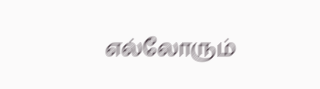எல்லோரும்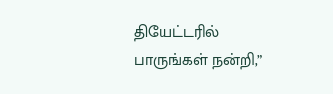தியேட்டரில் பாருங்கள் நன்றி,”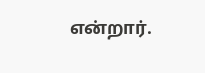என்றார்.